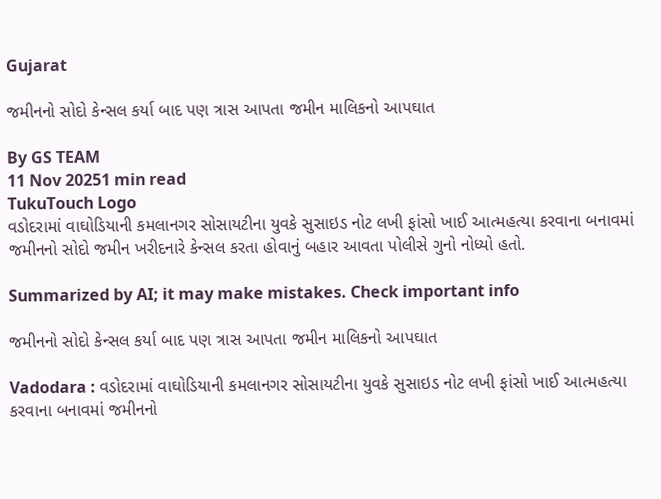Gujarat

જમીનનો સોદો કેન્સલ કર્યા બાદ પણ ત્રાસ આપતા જમીન માલિકનો આપઘાત

By GS TEAM
11 Nov 20251 min read
TukuTouch Logo
વડોદરામાં વાઘોડિયાની કમલાનગર સોસાયટીના યુવકે સુસાઇડ નોટ લખી ફાંસો ખાઈ આત્મહત્યા કરવાના બનાવમાં જમીનનો સોદો જમીન ખરીદનારે કેન્સલ કરતા હોવાનું બહાર આવતા પોલીસે ગુનો નોધ્યો હતો.

Summarized by AI; it may make mistakes. Check important info

જમીનનો સોદો કેન્સલ કર્યા બાદ પણ ત્રાસ આપતા જમીન માલિકનો આપઘાત

Vadodara : વડોદરામાં વાઘોડિયાની કમલાનગર સોસાયટીના યુવકે સુસાઇડ નોટ લખી ફાંસો ખાઈ આત્મહત્યા કરવાના બનાવમાં જમીનનો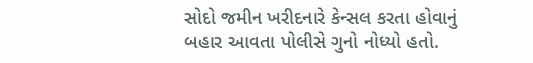સોદો જમીન ખરીદનારે કેન્સલ કરતા હોવાનું બહાર આવતા પોલીસે ગુનો નોધ્યો હતો.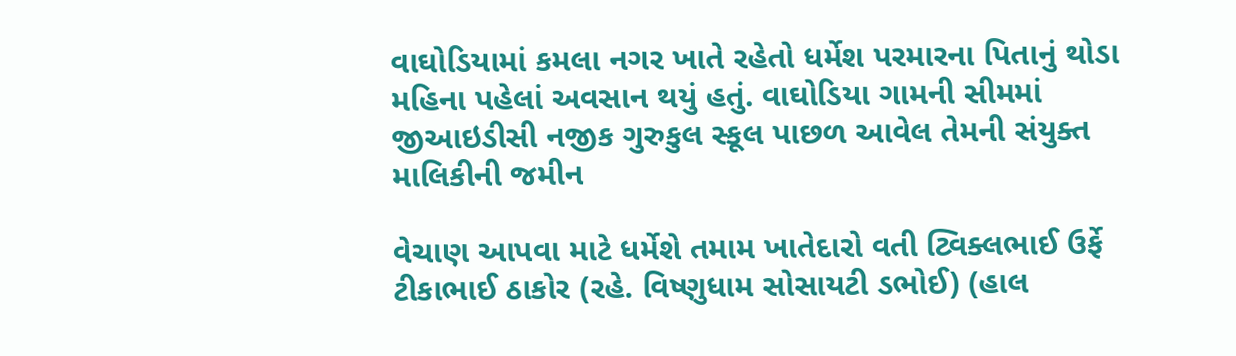વાઘોડિયામાં કમલા નગર ખાતે રહેતો ધર્મેશ પરમારના પિતાનું થોડા મહિના પહેલાં અવસાન થયું હતું. વાઘોડિયા ગામની સીમમાં જીઆઇડીસી નજીક ગુરુકુલ સ્કૂલ પાછળ આવેલ તેમની સંયુક્ત માલિકીની જમીન

વેચાણ આપવા માટે ધર્મેશે તમામ ખાતેદારો વતી ટ્વિક્લભાઈ ઉર્ફે ટીકાભાઈ ઠાકોર (રહે. વિષ્ણુધામ સોસાયટી ડભોઈ) (હાલ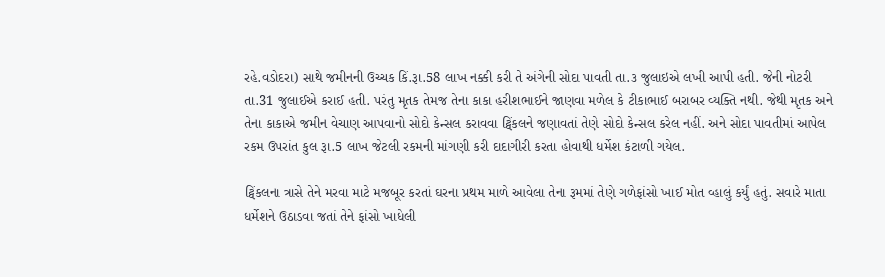રહે.વડોદરા) સાથે જમીનની ઉચ્ચક કિં.રૂા.58 લાખ નક્કી કરી તે અંગેની સોદા પાવતી તા.૩ જુલાઇએ લખી આપી હતી. જેની નોટરી તા.31 જુલાઈએ કરાઈ હતી. પરંતુ મૃતક તેમજ તેના કાકા હરીશભાઈને જાણવા મળેલ કે ટીકાભાઈ બરાબર વ્યક્તિ નથી. જેથી મૃતક અને તેના કાકાએ જમીન વેચાણ આપવાનો સોદો કેન્સલ કરાવવા ટ્વિંકલને જણાવતાં તેણે સોદો કેન્સલ કરેલ નહીં. અને સોદા પાવતીમાં આપેલ રકમ ઉપરાંત કુલ રૂા.5 લાખ જેટલી રકમની માંગણી કરી દાદાગીરી કરતા હોવાથી ધર્મેશ કંટાળી ગયેલ.

ટ્વિંકલના ત્રાસે તેને મરવા માટે મજબૂર કરતાં ઘરના પ્રથમ માળે આવેલા તેના રૂમમાં તેણે ગળેફાંસો ખાઈ મોત વ્હાલું કર્યું હતું. સવારે માતા ધર્મેશને ઉઠાડવા જતાં તેને ફાંસો ખાધેલી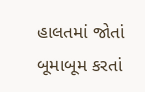હાલતમાં જોતાં બૂમાબૂમ કરતાં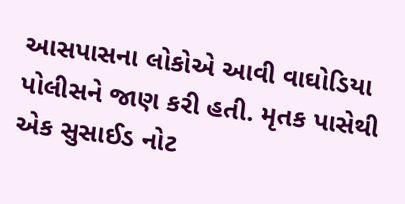આસપાસના લોકોએ આવી વાઘોડિયા પોલીસને જાણ કરી હતી. મૃતક પાસેથી એક સુસાઈડ નોટ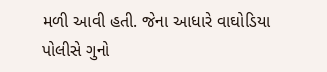મળી આવી હતી. જેના આધારે વાઘોડિયા પોલીસે ગુનો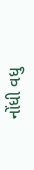નોંધી વધુ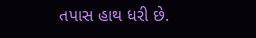તપાસ હાથ ધરી છે.